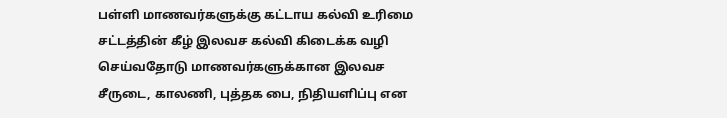பள்ளி மாணவர்களுக்கு கட்டாய கல்வி உரிமை சட்டத்தின் கீழ் இலவச கல்வி கிடைக்க வழி செய்வதோடு மாணவர்களுக்கான இலவச சீருடை, காலணி, புத்தக பை, நிதியளிப்பு என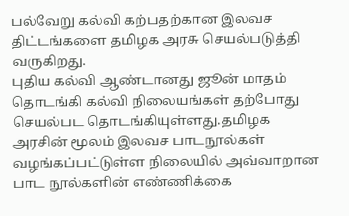பல்வேறு கல்வி கற்பதற்கான இலவச திட்டங்களை தமிழக அரசு செயல்படுத்தி வருகிறது.
புதிய கல்வி ஆண்டானது ஜூன் மாதம் தொடங்கி கல்வி நிலையங்கள் தற்போது செயல்பட தொடங்கியுள்ளது.தமிழக அரசின் மூலம் இலவச பாடநூல்கள் வழங்கப்பட்டுள்ள நிலையில் அவ்வாறான பாட நூல்களின் எண்ணிக்கை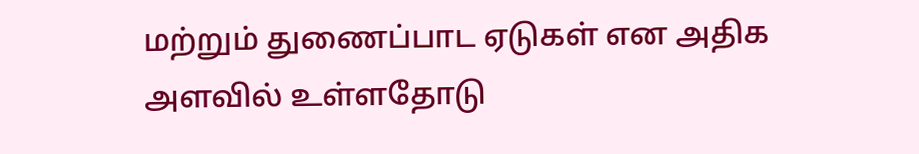மற்றும் துணைப்பாட ஏடுகள் என அதிக அளவில் உள்ளதோடு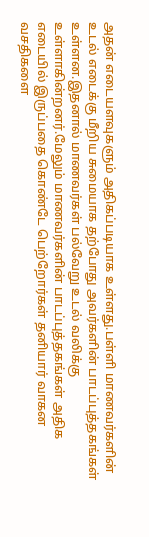அதன் எடையளவுகளும் அதிகப்படியாக உள்ளது.பள்ளி மாணவர்களின் உடல் எடைக்கு மீறிய சுமையாக தற்போது அவர்களின் பாடப்புத்தகங்கள் உள்ளன.இதனால் மாணவர்கள் பல்வேறு உடல் வலிக்கு உள்ளாகின்றனர்.மேலும் மாணவர்களின் பாடப்புத்தகங்கள் அதிக எடையில் இருப்பதை கொண்டே பெற்றோர்கள் தனியார் வாகன வசதிகளை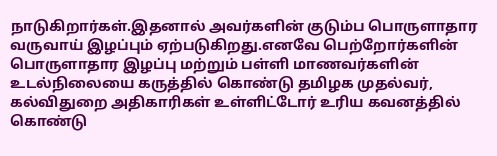நாடுகிறார்கள்.இதனால் அவர்களின் குடும்ப பொருளாதார வருவாய் இழப்பும் ஏற்படுகிறது.எனவே பெற்றோர்களின் பொருளாதார இழப்பு மற்றும் பள்ளி மாணவர்களின் உடல்நிலையை கருத்தில் கொண்டு தமிழக முதல்வர், கல்விதுறை அதிகாரிகள் உள்ளிட்டோர் உரிய கவனத்தில் கொண்டு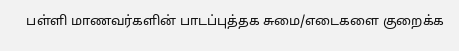பள்ளி மாணவர்களின் பாடப்புத்தக சுமை/எடைகளை குறைக்க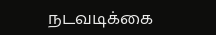நடவடிக்கை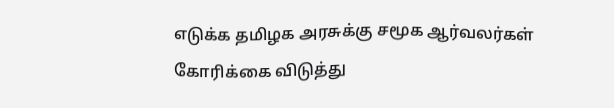எடுக்க தமிழக அரசுக்கு சமூக ஆர்வலர்கள் கோரிக்கை விடுத்து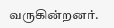வருகின்றனர்.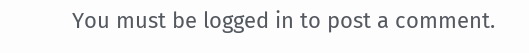You must be logged in to post a comment.